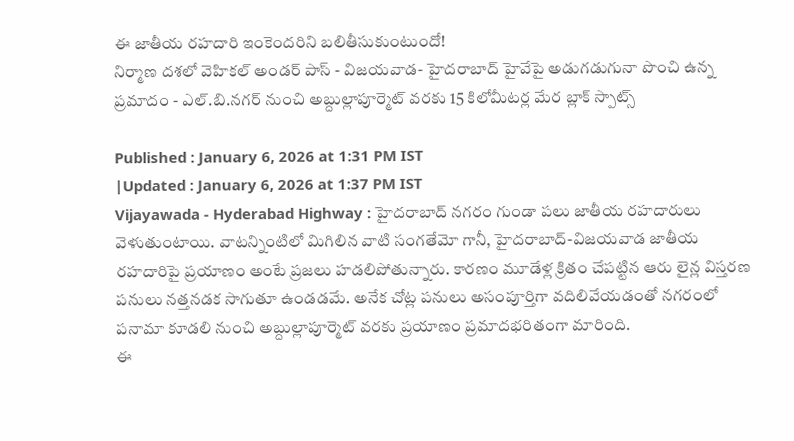ఈ జాతీయ రహదారి ఇంకెందరిని బలితీసుకుంటుందో!
నిర్మాణ దశలో వెహికల్ అండర్ పాస్ - విజయవాడ- హైదరాబాద్ హైవేపై అడుగడుగునా పొంచి ఉన్న ప్రమాదం - ఎల్.బి.నగర్ నుంచి అబ్దుల్లాపూర్మెట్ వరకు 15 కిలోమీటర్ల మేర బ్లాక్ స్పాట్స్

Published : January 6, 2026 at 1:31 PM IST
|Updated : January 6, 2026 at 1:37 PM IST
Vijayawada - Hyderabad Highway : హైదరాబాద్ నగరం గుండా పలు జాతీయ రహదారులు వెళుతుంటాయి. వాటన్నింటిలో మిగిలిన వాటి సంగతేమో గానీ, హైదరాబాద్-విజయవాడ జాతీయ రహదారిపై ప్రయాణం అంటే ప్రజలు హడలిపోతున్నారు. కారణం మూడేళ్ల క్రితం చేపట్టిన ఆరు లైన్ల విస్తరణ పనులు నత్తనడక సాగుతూ ఉండడమే. అనేక చోట్ల పనులు అసంపూర్తిగా వదిలివేయడంతో నగరంలో పనామా కూడలి నుంచి అబ్దుల్లాపూర్మెట్ వరకు ప్రయాణం ప్రమాదభరితంగా మారింది.
ఈ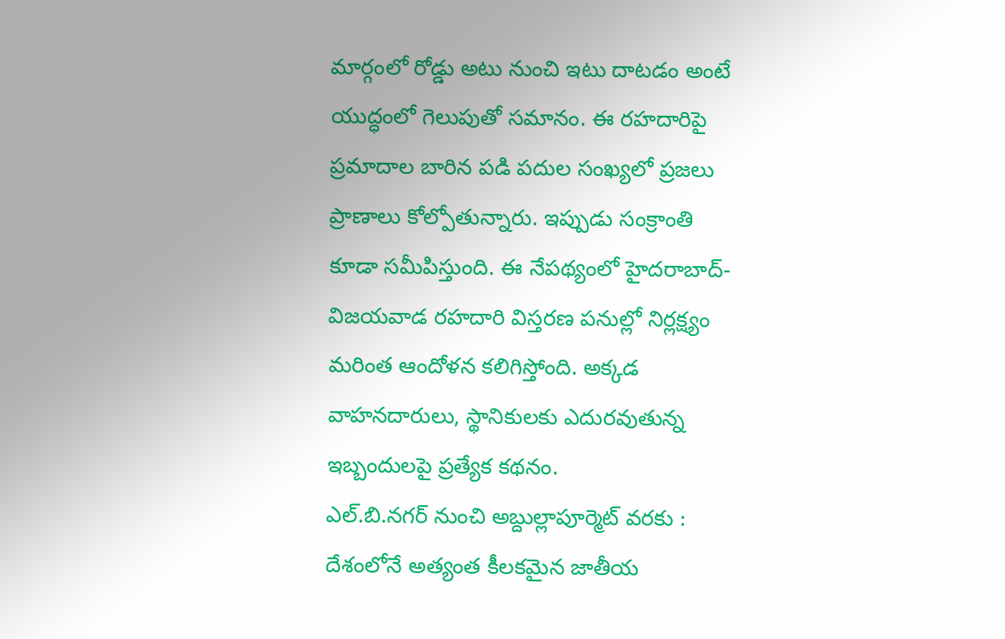మార్గంలో రోడ్డు అటు నుంచి ఇటు దాటడం అంటే యుద్ధంలో గెలుపుతో సమానం. ఈ రహదారిపై ప్రమాదాల బారిన పడి పదుల సంఖ్యలో ప్రజలు ప్రాణాలు కోల్పోతున్నారు. ఇప్పుడు సంక్రాంతి కూడా సమీపిస్తుంది. ఈ నేపథ్యంలో హైదరాబాద్-విజయవాడ రహదారి విస్తరణ పనుల్లో నిర్లక్ష్యం మరింత ఆందోళన కలిగిస్తోంది. అక్కడ వాహనదారులు, స్థానికులకు ఎదురవుతున్న ఇబ్బందులపై ప్రత్యేక కథనం.
ఎల్.బి.నగర్ నుంచి అబ్దుల్లాపూర్మెట్ వరకు : దేశంలోనే అత్యంత కీలకమైన జాతీయ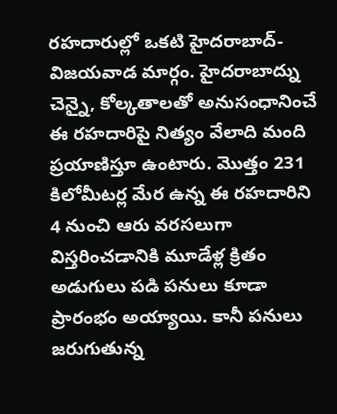రహదారుల్లో ఒకటి హైదరాబాద్-విజయవాడ మార్గం. హైదరాబాద్ను చెన్నై, కోల్కతాలతో అనుసంధానించే ఈ రహదారిపై నిత్యం వేలాది మంది ప్రయాణిస్తూ ఉంటారు. మొత్తం 231 కిలోమీటర్ల మేర ఉన్న ఈ రహదారిని 4 నుంచి ఆరు వరసలుగా విస్తరించడానికి మూడేళ్ల క్రితం అడుగులు పడి పనులు కూడా ప్రారంభం అయ్యాయి. కానీ పనులు జరుగుతున్న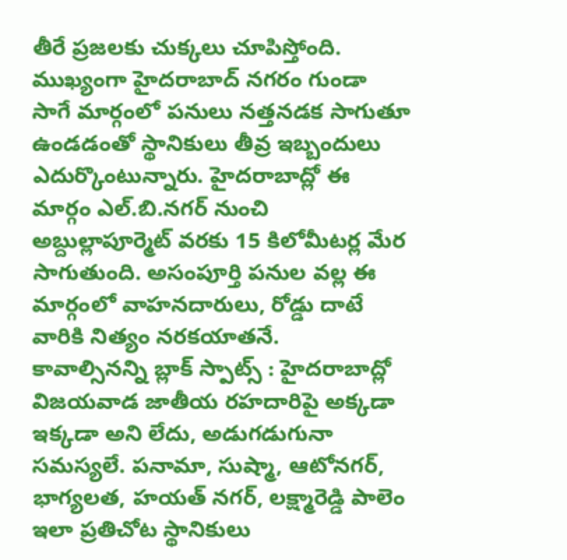తీరే ప్రజలకు చుక్కలు చూపిస్తోంది. ముఖ్యంగా హైదరాబాద్ నగరం గుండా సాగే మార్గంలో పనులు నత్తనడక సాగుతూ ఉండడంతో స్థానికులు తీవ్ర ఇబ్బందులు ఎదుర్కొంటున్నారు. హైదరాబాద్లో ఈ మార్గం ఎల్.బి.నగర్ నుంచి అబ్దుల్లాపూర్మెట్ వరకు 15 కిలోమీటర్ల మేర సాగుతుంది. అసంపూర్తి పనుల వల్ల ఈ మార్గంలో వాహనదారులు, రోడ్డు దాటే వారికి నిత్యం నరకయాతనే.
కావాల్సినన్ని బ్లాక్ స్పాట్స్ : హైదరాబాద్లో విజయవాడ జాతీయ రహదారిపై అక్కడా ఇక్కడా అని లేదు, అడుగడుగునా సమస్యలే. పనామా, సుష్మా, ఆటోనగర్, భాగ్యలత, హయత్ నగర్, లక్ష్మారెడ్డి పాలెం ఇలా ప్రతిచోట స్థానికులు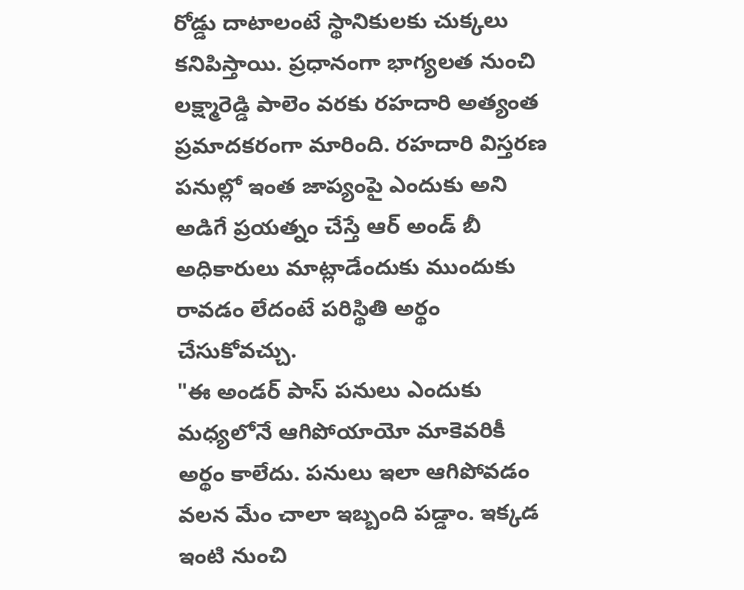రోడ్డు దాటాలంటే స్థానికులకు చుక్కలు కనిపిస్తాయి. ప్రధానంగా భాగ్యలత నుంచి లక్ష్మారెడ్డి పాలెం వరకు రహదారి అత్యంత ప్రమాదకరంగా మారింది. రహదారి విస్తరణ పనుల్లో ఇంత జాప్యంపై ఎందుకు అని అడిగే ప్రయత్నం చేస్తే ఆర్ అండ్ బీ అధికారులు మాట్లాడేందుకు ముందుకు రావడం లేదంటే పరిస్థితి అర్థం చేసుకోవచ్చు.
"ఈ అండర్ పాస్ పనులు ఎందుకు మధ్యలోనే ఆగిపోయాయో మాకెవరికీ అర్థం కాలేదు. పనులు ఇలా ఆగిపోవడం వలన మేం చాలా ఇబ్బంది పడ్డాం. ఇక్కడ ఇంటి నుంచి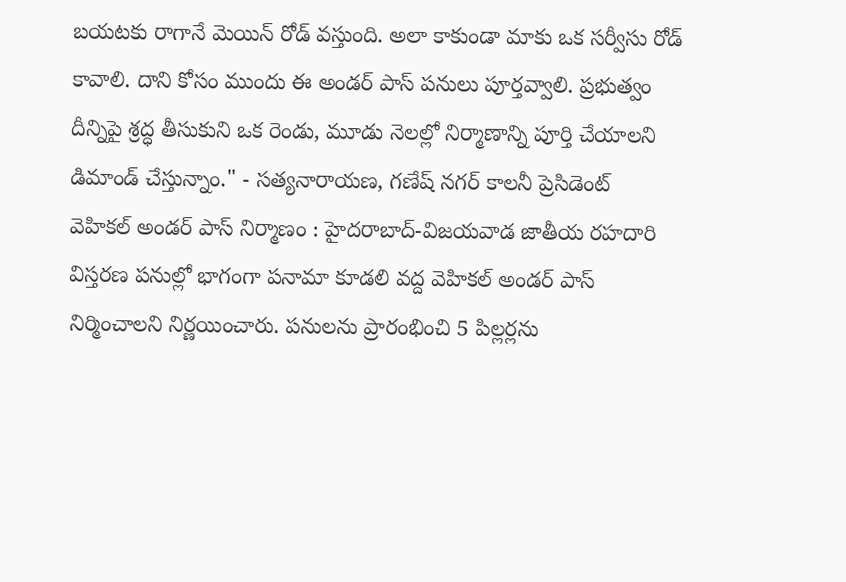బయటకు రాగానే మెయిన్ రోడ్ వస్తుంది. అలా కాకుండా మాకు ఒక సర్వీసు రోడ్ కావాలి. దాని కోసం ముందు ఈ అండర్ పాస్ పనులు పూర్తవ్వాలి. ప్రభుత్వం దీన్నిపై శ్రద్ధ తీసుకుని ఒక రెండు, మూడు నెలల్లో నిర్మాణాన్ని పూర్తి చేయాలని డిమాండ్ చేస్తున్నాం." - సత్యనారాయణ, గణేష్ నగర్ కాలనీ ప్రెసిడెంట్
వెహికల్ అండర్ పాస్ నిర్మాణం : హైదరాబాద్-విజయవాడ జాతీయ రహదారి విస్తరణ పనుల్లో భాగంగా పనామా కూడలి వద్ద వెహికల్ అండర్ పాస్ నిర్మించాలని నిర్ణయించారు. పనులను ప్రారంభించి 5 పిల్లర్లను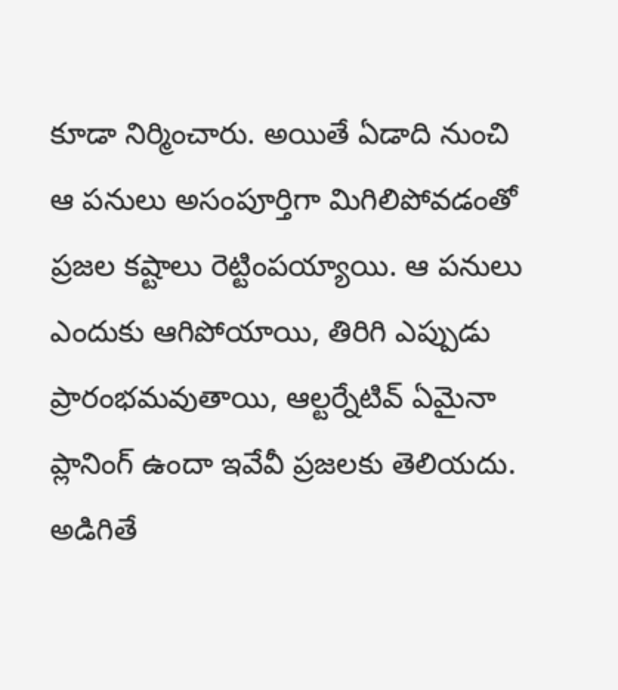కూడా నిర్మించారు. అయితే ఏడాది నుంచి ఆ పనులు అసంపూర్తిగా మిగిలిపోవడంతో ప్రజల కష్టాలు రెట్టింపయ్యాయి. ఆ పనులు ఎందుకు ఆగిపోయాయి, తిరిగి ఎప్పుడు ప్రారంభమవుతాయి, ఆల్టర్నేటివ్ ఏమైనా ప్లానింగ్ ఉందా ఇవేవీ ప్రజలకు తెలియదు. అడిగితే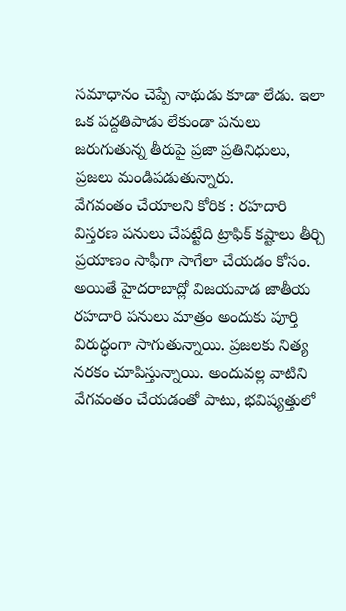సమాధానం చెప్పే నాథుడు కూడా లేడు. ఇలా ఒక పద్దతిపాడు లేకుండా పనులు జరుగుతున్న తీరుపై ప్రజా ప్రతినిధులు, ప్రజలు మండిపడుతున్నారు.
వేగవంతం చేయాలని కోరిక : రహదారి విస్తరణ పనులు చేపట్టేది ట్రాఫిక్ కష్టాలు తీర్చి ప్రయాణం సాఫీగా సాగేలా చేయడం కోసం. అయితే హైదరాబాద్లో విజయవాడ జాతీయ రహదారి పనులు మాత్రం అందుకు పూర్తి విరుద్ధంగా సాగుతున్నాయి. ప్రజలకు నిత్య నరకం చూపిస్తున్నాయి. అందువల్ల వాటిని వేగవంతం చేయడంతో పాటు, భవిష్యత్తులో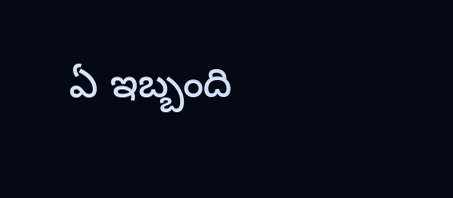ఏ ఇబ్బంది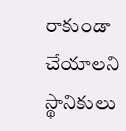రాకుండా చేయాలని స్థానికులు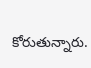కోరుతున్నారు.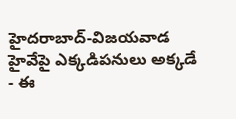హైదరాబాద్-విజయవాడ హైవేపై ఎక్కడిపనులు అక్కడే - ఈ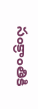సంక్రాంతికి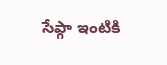సేఫ్గా ఇంటికి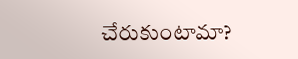చేరుకుంటామా?